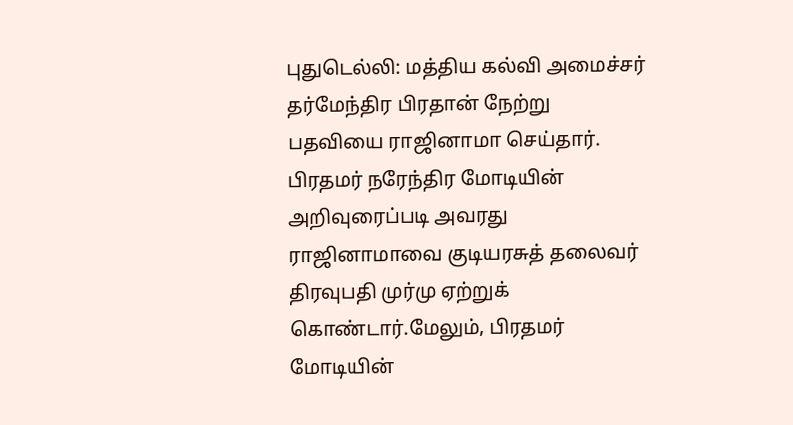புதுடெல்லி: மத்திய கல்வி அமைச்சர் தர்மேந்திர பிரதான் நேற்று பதவியை ராஜினாமா செய்தார். பிரதமர் நரேந்திர மோடியின் அறிவுரைப்படி அவரது ராஜினாமாவை குடியரசுத் தலைவர் திரவுபதி முர்மு ஏற்றுக் கொண்டார்.மேலும், பிரதமர் மோடியின்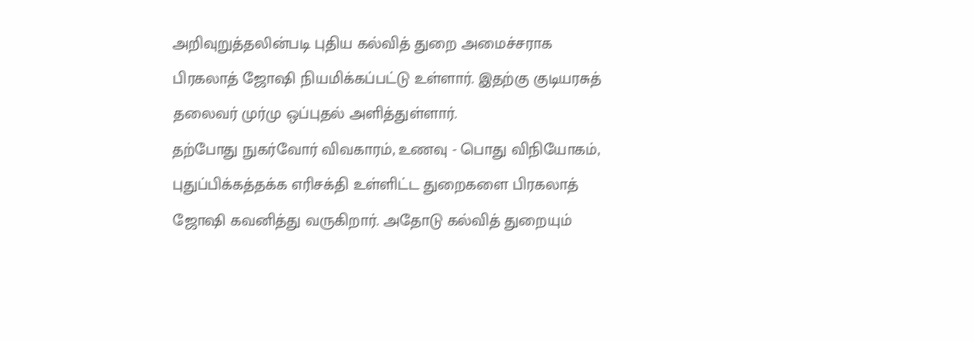அறிவுறுத்தலின்படி புதிய கல்வித் துறை அமைச்சராக பிரகலாத் ஜோஷி நியமிக்கப்பட்டு உள்ளார். இதற்கு குடியரசுத் தலைவர் முர்மு ஒப்புதல் அளித்துள்ளார்.
தற்போது நுகர்வோர் விவகாரம், உணவு - பொது விநியோகம், புதுப்பிக்கத்தக்க எரிசக்தி உள்ளிட்ட துறைகளை பிரகலாத் ஜோஷி கவனித்து வருகிறார். அதோடு கல்வித் துறையும்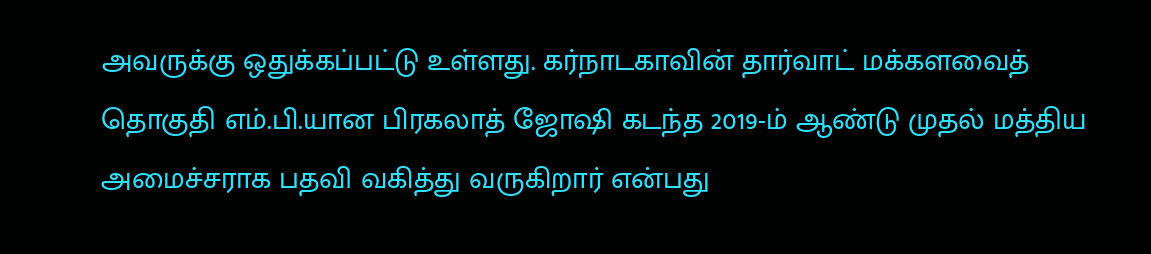அவருக்கு ஒதுக்கப்பட்டு உள்ளது. கர்நாடகாவின் தார்வாட் மக்களவைத் தொகுதி எம்.பி.யான பிரகலாத் ஜோஷி கடந்த 2019-ம் ஆண்டு முதல் மத்திய அமைச்சராக பதவி வகித்து வருகிறார் என்பது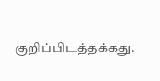குறிப்பிடத்தக்கது.